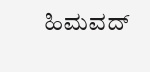ಹಿಮವದ್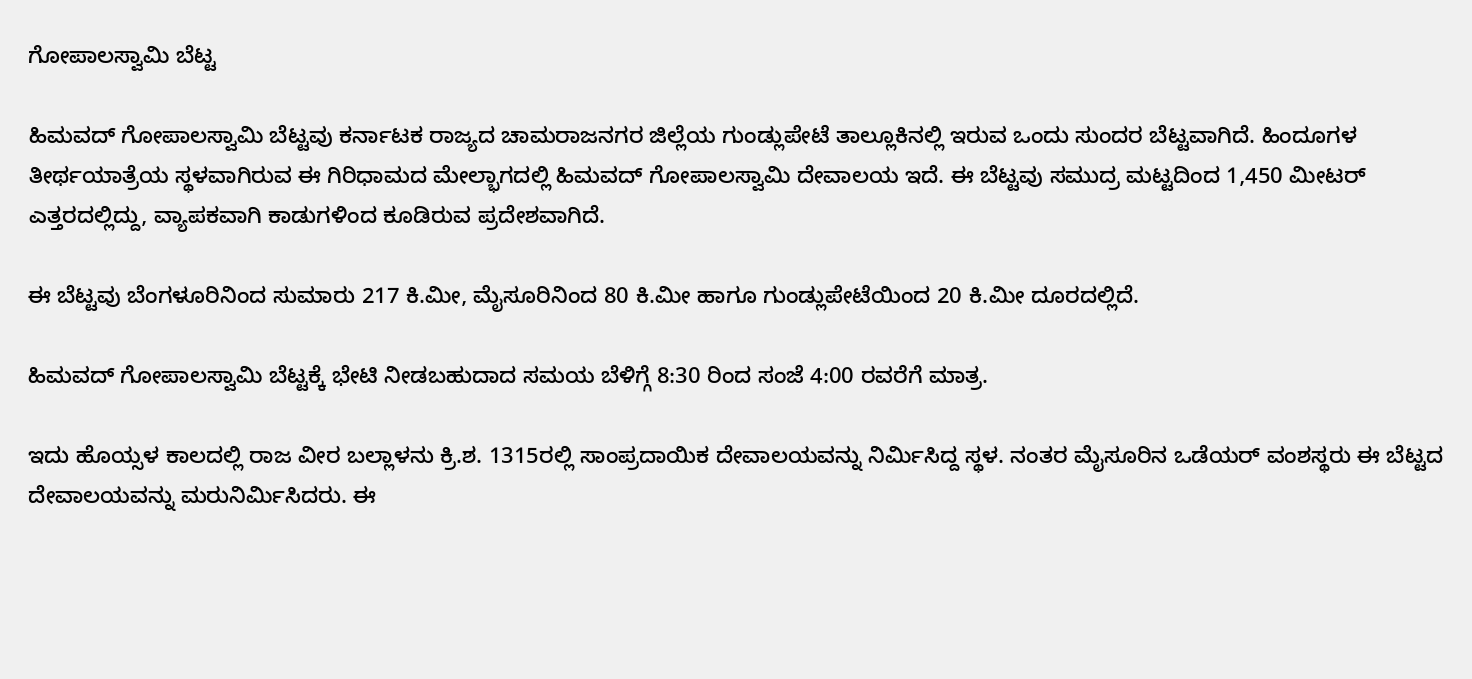ಗೋಪಾಲಸ್ವಾಮಿ ಬೆಟ್ಟ

ಹಿಮವದ್ ಗೋಪಾಲಸ್ವಾಮಿ ಬೆಟ್ಟವು ಕರ್ನಾಟಕ ರಾಜ್ಯದ ಚಾಮರಾಜನಗರ ಜಿಲ್ಲೆಯ ಗುಂಡ್ಲುಪೇಟೆ ತಾಲ್ಲೂಕಿನಲ್ಲಿ ಇರುವ ಒಂದು ಸುಂದರ ಬೆಟ್ಟವಾಗಿದೆ. ಹಿಂದೂಗಳ ತೀರ್ಥಯಾತ್ರೆಯ ಸ್ಥಳವಾಗಿರುವ ಈ ಗಿರಿಧಾಮದ ಮೇಲ್ಭಾಗದಲ್ಲಿ ಹಿಮವದ್ ಗೋಪಾಲಸ್ವಾಮಿ ದೇವಾಲಯ ಇದೆ. ಈ ಬೆಟ್ಟವು ಸಮುದ್ರ ಮಟ್ಟದಿಂದ 1,450 ಮೀಟರ್ ಎತ್ತರದಲ್ಲಿದ್ದು, ವ್ಯಾಪಕವಾಗಿ ಕಾಡುಗಳಿಂದ ಕೂಡಿರುವ ಪ್ರದೇಶವಾಗಿದೆ.

ಈ ಬೆಟ್ಟವು ಬೆಂಗಳೂರಿನಿಂದ ಸುಮಾರು 217 ಕಿ.ಮೀ, ಮೈಸೂರಿನಿಂದ 80 ಕಿ.ಮೀ ಹಾಗೂ ಗುಂಡ್ಲುಪೇಟೆಯಿಂದ 20 ಕಿ.ಮೀ ದೂರದಲ್ಲಿದೆ.

ಹಿಮವದ್ ಗೋಪಾಲಸ್ವಾಮಿ ಬೆಟ್ಟಕ್ಕೆ ಭೇಟಿ ನೀಡಬಹುದಾದ ಸಮಯ ಬೆಳಿಗ್ಗೆ 8:30 ರಿಂದ ಸಂಜೆ 4:00 ರವರೆಗೆ ಮಾತ್ರ.

ಇದು ಹೊಯ್ಸಳ ಕಾಲದಲ್ಲಿ ರಾಜ ವೀರ ಬಲ್ಲಾಳನು ಕ್ರಿ.ಶ. 1315ರಲ್ಲಿ ಸಾಂಪ್ರದಾಯಿಕ ದೇವಾಲಯವನ್ನು ನಿರ್ಮಿಸಿದ್ದ ಸ್ಥಳ. ನಂತರ ಮೈಸೂರಿನ ಒಡೆಯರ್ ವಂಶಸ್ಥರು ಈ ಬೆಟ್ಟದ ದೇವಾಲಯವನ್ನು ಮರುನಿರ್ಮಿಸಿದರು. ಈ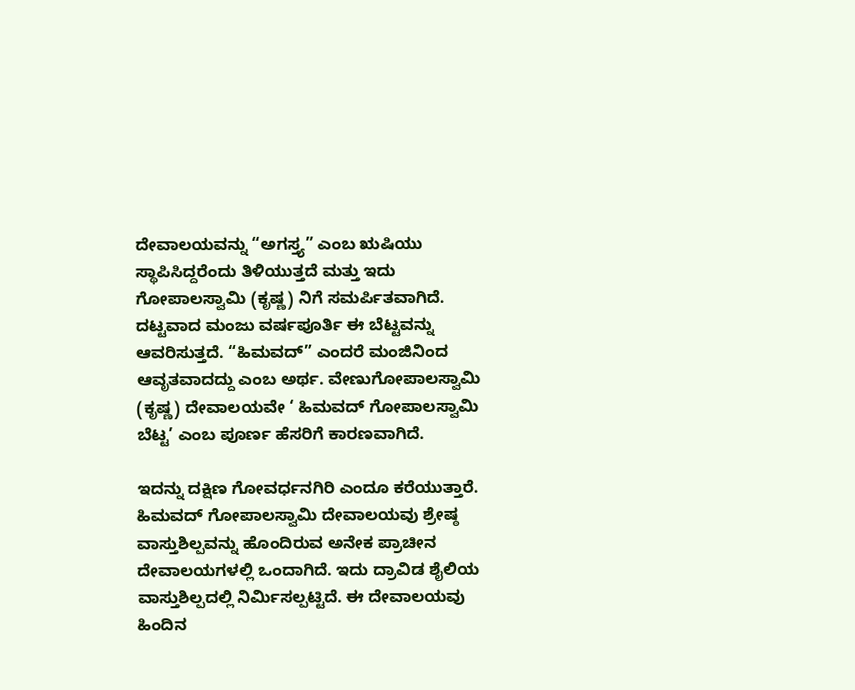ದೇವಾಲಯವನ್ನು “ಅಗಸ್ತ್ಯ” ಎಂಬ ಋಷಿಯು ಸ್ಥಾಪಿಸಿದ್ದರೆಂದು ತಿಳಿಯುತ್ತದೆ ಮತ್ತು ಇದು ಗೋಪಾಲಸ್ವಾಮಿ (ಕೃಷ್ಣ) ನಿಗೆ ಸಮರ್ಪಿತವಾಗಿದೆ. ದಟ್ಟವಾದ ಮಂಜು ವರ್ಷಪೂರ್ತಿ ಈ ಬೆಟ್ಟವನ್ನು ಆವರಿಸುತ್ತದೆ. “ಹಿಮವದ್” ಎಂದರೆ ಮಂಜಿನಿಂದ ಆವೃತವಾದದ್ದು ಎಂಬ ಅರ್ಥ. ವೇಣುಗೋಪಾಲಸ್ವಾಮಿ (ಕೃಷ್ಣ) ದೇವಾಲಯವೇ ‘ ಹಿಮವದ್ ಗೋಪಾಲಸ್ವಾಮಿ ಬೆಟ್ಟ’ ಎಂಬ ಪೂರ್ಣ ಹೆಸರಿಗೆ ಕಾರಣವಾಗಿದೆ.

ಇದನ್ನು ದಕ್ಷಿಣ ಗೋವರ್ಧನಗಿರಿ ಎಂದೂ ಕರೆಯುತ್ತಾರೆ. ಹಿಮವದ್ ಗೋಪಾಲಸ್ವಾಮಿ ದೇವಾಲಯವು ಶ್ರೇಷ್ಠ ವಾಸ್ತುಶಿಲ್ಪವನ್ನು ಹೊಂದಿರುವ ಅನೇಕ ಪ್ರಾಚೀನ ದೇವಾಲಯಗಳಲ್ಲಿ ಒಂದಾಗಿದೆ. ಇದು ದ್ರಾವಿಡ ಶೈಲಿಯ ವಾಸ್ತುಶಿಲ್ಪದಲ್ಲಿ ನಿರ್ಮಿಸಲ್ಪಟ್ಟಿದೆ. ಈ ದೇವಾಲಯವು ಹಿಂದಿನ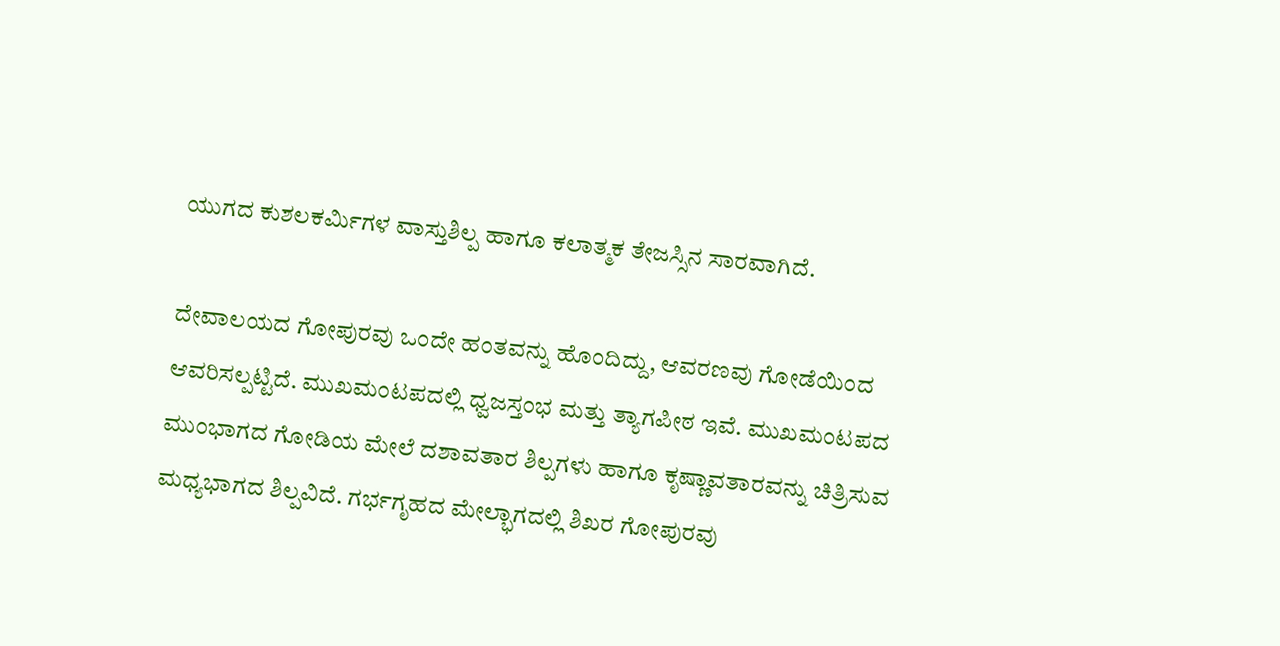ಯುಗದ ಕುಶಲಕರ್ಮಿಗಳ ವಾಸ್ತುಶಿಲ್ಪ ಹಾಗೂ ಕಲಾತ್ಮಕ ತೇಜಸ್ಸಿನ ಸಾರವಾಗಿದೆ.

ದೇವಾಲಯದ ಗೋಪುರವು ಒಂದೇ ಹಂತವನ್ನು ಹೊಂದಿದ್ದು, ಆವರಣವು ಗೋಡೆಯಿಂದ ಆವರಿಸಲ್ಪಟ್ಟಿದೆ. ಮುಖಮಂಟಪದಲ್ಲಿ ಧ್ವಜಸ್ತಂಭ ಮತ್ತು ತ್ಯಾಗಪೀಠ ಇವೆ. ಮುಖಮಂಟಪದ ಮುಂಭಾಗದ ಗೋಡಿಯ ಮೇಲೆ ದಶಾವತಾರ ಶಿಲ್ಪಗಳು ಹಾಗೂ ಕೃಷ್ಣಾವತಾರವನ್ನು ಚಿತ್ರಿಸುವ ಮಧ್ಯಭಾಗದ ಶಿಲ್ಪವಿದೆ. ಗರ್ಭಗೃಹದ ಮೇಲ್ಭಾಗದಲ್ಲಿ ಶಿಖರ ಗೋಪುರವು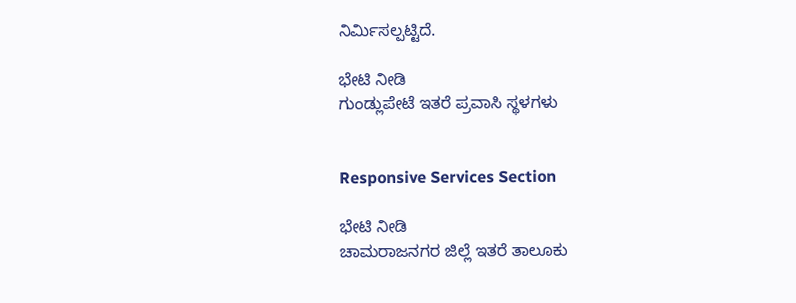ನಿರ್ಮಿಸಲ್ಪಟ್ಟಿದೆ.

ಭೇಟಿ ನೀಡಿ
ಗುಂಡ್ಲುಪೇಟೆ ಇತರೆ ಪ್ರವಾಸಿ ಸ್ಥಳಗಳು


Responsive Services Section

ಭೇಟಿ ನೀಡಿ
ಚಾಮರಾಜನಗರ ಜಿಲ್ಲೆ ಇತರೆ ತಾಲೂಕು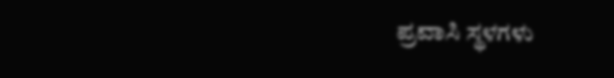ಪ್ರವಾಸಿ ಸ್ಥಳಗಳು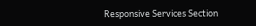Responsive Services Section